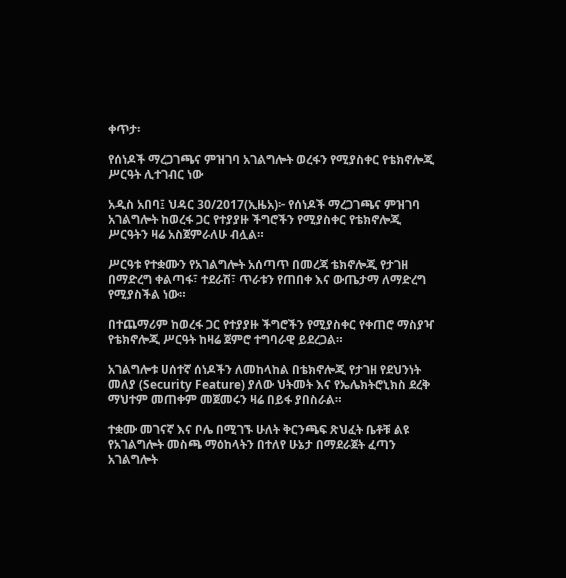ቀጥታ፡

የሰነዶች ማረጋገጫና ምዝገባ አገልግሎት ወረፋን የሚያስቀር የቴክኖሎጂ ሥርዓት ሊተገብር ነው

አዲስ አበባ፤ ህዳር 30/2017(ኢዜአ)፦ የሰነዶች ማረጋገጫና ምዝገባ አገልግሎት ከወረፋ ጋር የተያያዙ ችግሮችን የሚያስቀር የቴክኖሎጂ ሥርዓትን ዛሬ አስጀምራለሁ ብሏል።

ሥርዓቱ የተቋሙን የአገልግሎት አሰጣጥ በመረጃ ቴክኖሎጂ የታገዘ በማድረግ ቀልጣፋ፣ ተደራሽ፣ ጥራቱን የጠበቀ እና ውጤታማ ለማድረግ የሚያስችል ነው።

በተጨማሪም ከወረፋ ጋር የተያያዙ ችግሮችን የሚያስቀር የቀጠሮ ማስያዣ የቴክኖሎጂ ሥርዓት ከዛሬ ጀምሮ ተግባራዊ ይደረጋል።

አገልግሎቱ ሀሰተኛ ሰነዶችን ለመከላከል በቴክኖሎጂ የታገዘ የደህንነት መለያ (Security Feature) ያለው ህትመት እና የኤሌክትሮኒክስ ደረቅ ማህተም መጠቀም መጀመሩን ዛሬ በይፋ ያበስራል።

ተቋሙ መገናኛ እና ቦሌ በሚገኙ ሁለት ቅርንጫፍ ጽህፈት ቤቶቹ ልዩ የአገልግሎት መስጫ ማዕከላትን በተለየ ሁኔታ በማደራጀት ፈጣን አገልግሎት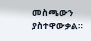መስጫውን ያስተዋውቃል።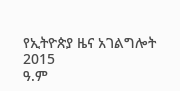የኢትዮጵያ ዜና አገልግሎት
2015
ዓ.ም